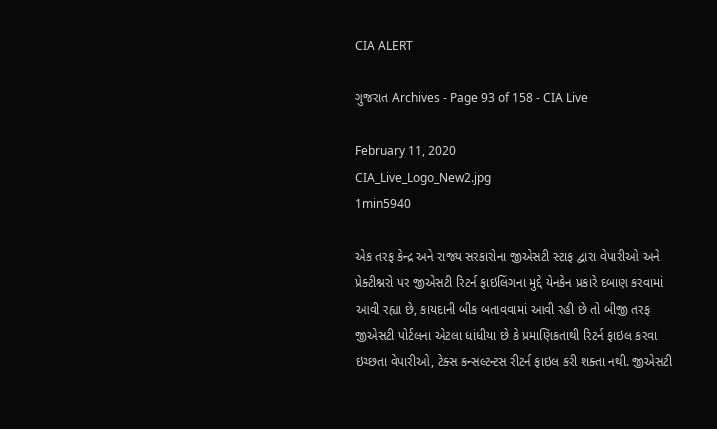CIA ALERT

ગુજરાત Archives - Page 93 of 158 - CIA Live

February 11, 2020
CIA_Live_Logo_New2.jpg
1min5940

એક તરફ કેન્દ્ર અને રાજ્ય સરકારોના જીએસટી સ્ટાફ દ્વારા વેપારીઓ અને પ્રેક્ટીશ્નરો પર જીએસટી રિટર્ન ફાઇલિંગના મુદ્દે યેનકેન પ્રકારે દબાણ કરવામાં આવી રહ્યા છે, કાયદાની બીક બતાવવામાં આવી રહી છે તો બીજી તરફ જીએસટી પોર્ટલના એટલા ધાંધીયા છે કે પ્રમાણિકતાથી રિટર્ન ફાઇલ કરવા ઇચ્છતા વેપારીઓ, ટેક્સ કન્સલ્ટન્ટસ રીટર્ન ફાઇલ કરી શક્તા નથી. જીએસટી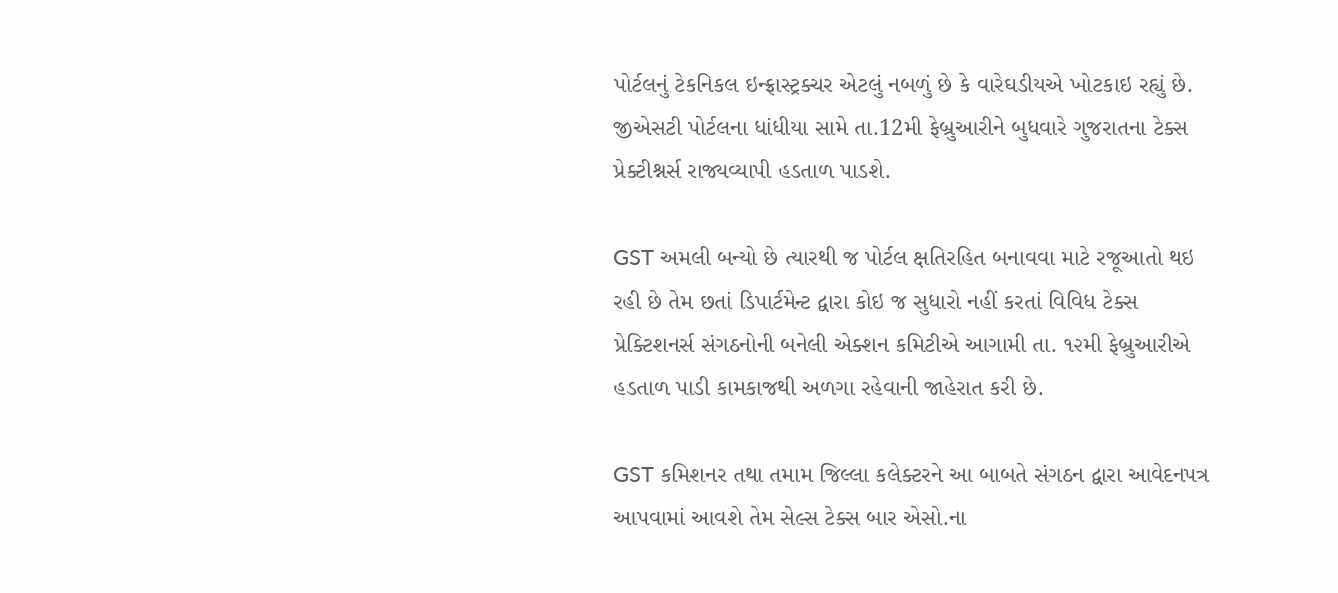પોર્ટલનું ટેકનિકલ ઇન્ફ્રાસ્ટ્રક્ચર એટલું નબળું છે કે વારેઘડીયએ ખોટકાઇ રહ્યું છે. જીએસટી પોર્ટલના ધાંધીયા સામે તા.12મી ફેબ્રુઆરીને બુધવારે ગુજરાતના ટેક્સ પ્રેક્ટીશ્નર્સ રાજ્યવ્યાપી હડતાળ પાડશે.

GST અમલી બન્યો છે ત્યારથી જ પોર્ટલ ક્ષતિરહિત બનાવવા માટે રજૂઆતો થઇ રહી છે તેમ છતાં ડિપાર્ટમેન્ટ દ્વારા કોઇ જ સુધારો નહીં કરતાં વિવિધ ટેક્સ પ્રેક્ટિશનર્સ સંગઠનોની બનેલી એક્શન કમિટીએ આગામી તા. ૧૨મી ફેબ્રુઆરીએ હડતાળ પાડી કામકાજથી અળગા રહેવાની જાહેરાત કરી છે.

GST કમિશનર તથા તમામ જિલ્લા કલેક્ટરને આ બાબતે સંગઠન દ્વારા આવેદનપત્ર આપવામાં આવશે તેમ સેલ્સ ટેક્સ બાર એસો.ના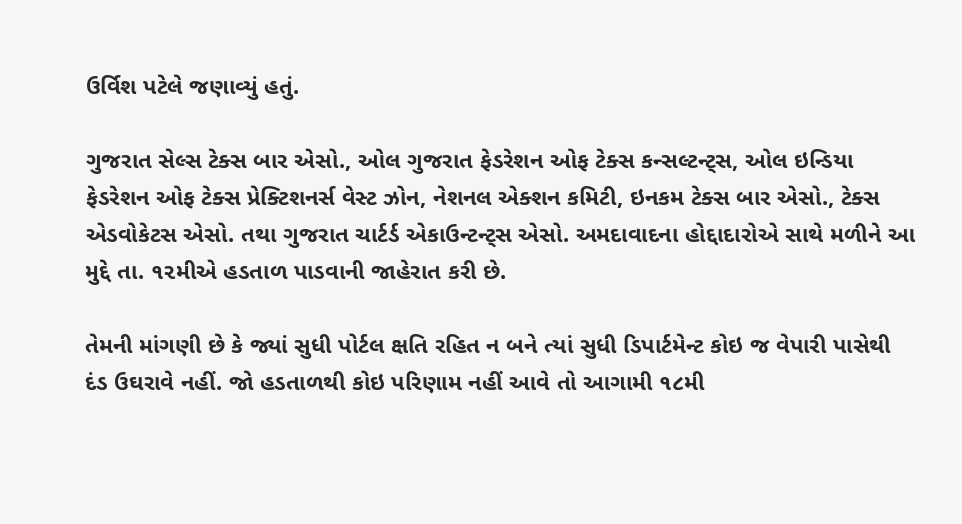ઉર્વિશ પટેલે જણાવ્યું હતું.

ગુજરાત સેલ્સ ટેક્સ બાર એસો., ઓલ ગુજરાત ફેડરેશન ઓફ ટેક્સ કન્સલ્ટન્ટ્સ, ઓલ ઇન્ડિયા ફેડરેશન ઓફ ટેક્સ પ્રેક્ટિશનર્સ વેસ્ટ ઝોન, નેશનલ એક્શન કમિટી, ઇનકમ ટેક્સ બાર એસો., ટેક્સ એડવોકેટસ એસો. તથા ગુજરાત ચાર્ટર્ડ એકાઉન્ટન્ટ્સ એસો. અમદાવાદના હોદ્દાદારોએ સાથે મળીને આ મુદ્દે તા. ૧૨મીએ હડતાળ પાડવાની જાહેરાત કરી છે.

તેમની માંગણી છે કે જ્યાં સુધી પોર્ટલ ક્ષતિ રહિત ન બને ત્યાં સુધી ડિપાર્ટમેન્ટ કોઇ જ વેપારી પાસેથી દંડ ઉઘરાવે નહીં. જો હડતાળથી કોઇ પરિણામ નહીં આવે તો આગામી ૧૮મી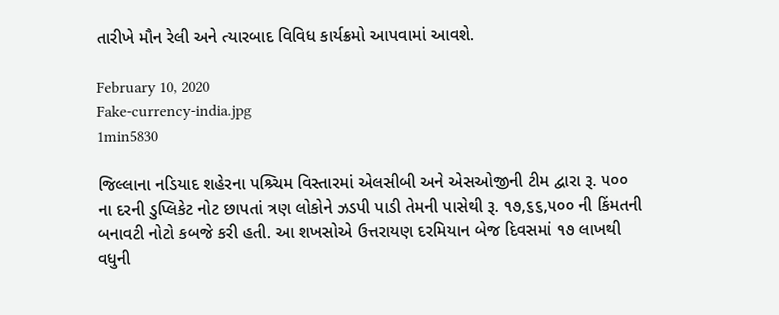તારીખે મૌન રેલી અને ત્યારબાદ વિવિધ કાર્યક્રમો આપવામાં આવશે.

February 10, 2020
Fake-currency-india.jpg
1min5830

જિલ્લાના નડિયાદ શહેરના પશ્ર્ચિમ વિસ્તારમાં એલસીબી અને એસઓજીની ટીમ દ્વારા રૂ. ૫૦૦ ના દરની ડુપ્લિકેટ નોટ છાપતાં ત્રણ લોકોને ઝડપી પાડી તેમની પાસેથી રૂ. ૧૭,૬૬,૫૦૦ ની કિંમતની બનાવટી નોટો કબજે કરી હતી. આ શખસોએ ઉત્તરાયણ દરમિયાન બેજ દિવસમાં ૧૭ લાખથી વધુની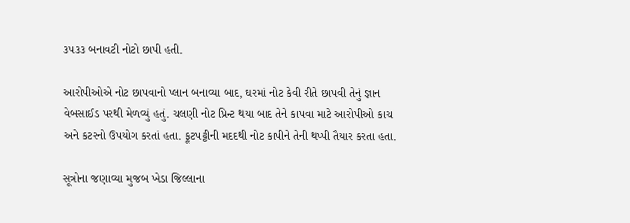૩૫૩૩ બનાવટી નોટો છાપી હતી.

આરોપીઓએ નોટ છાપવાનો પ્લાન બનાવ્યા બાદ, ઘરમાં નોટ કેવી રીતે છાપવી તેનું જ્ઞાન વેબસાઈડ પરથી મેળવ્યું હતું. ચલણી નોટ પ્રિન્ટ થયા બાદ તેને કાપવા માટે આરોપીઓ કાચ અને કટરનો ઉપયોગ કરતાં હતા. ફૂટપટ્ટીની મદદથી નોટ કાપીને તેની થપ્પી તૈયાર કરતા હતા.

સૂત્રોના જણાવ્યા મુજબ ખેડા જિલ્લાના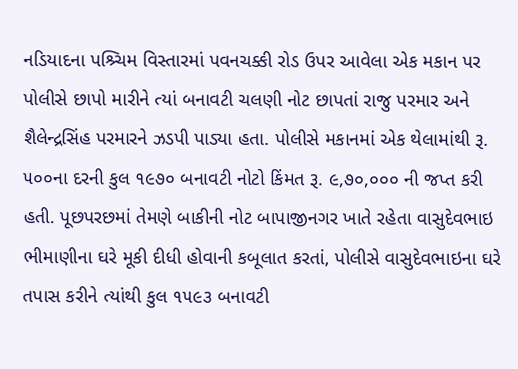નડિયાદના પશ્ર્ચિમ વિસ્તારમાં પવનચક્કી રોડ ઉપર આવેલા એક મકાન પર પોલીસે છાપો મારીને ત્યાં બનાવટી ચલણી નોટ છાપતાં રાજુ પરમાર અને શૈલેન્દ્રસિંહ પરમારને ઝડપી પાડ્યા હતા. પોલીસે મકાનમાં એક થેલામાંથી રૂ. ૫૦૦ના દરની કુલ ૧૯૭૦ બનાવટી નોટો કિંમત રૂ. ૯,૭૦,૦૦૦ ની જપ્ત કરી હતી. પૂછપરછમાં તેમણે બાકીની નોટ બાપાજીનગર ખાતે રહેતા વાસુદેવભાઇ ભીમાણીના ઘરે મૂકી દીધી હોવાની કબૂલાત કરતાં, પોલીસે વાસુદેવભાઇના ઘરે તપાસ કરીને ત્યાંથી કુલ ૧૫૯૩ બનાવટી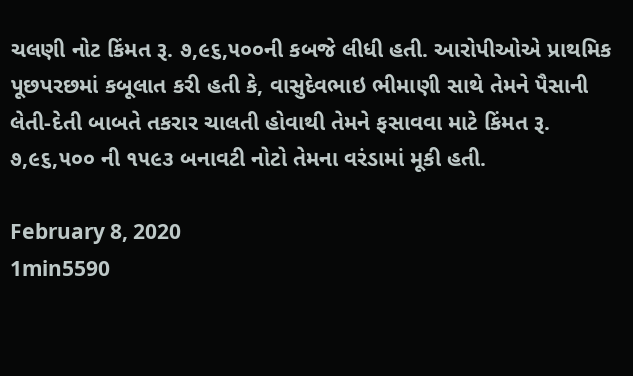ચલણી નોટ કિંમત રૂ. ૭,૯૬,૫૦૦ની કબજે લીધી હતી. આરોપીઓએ પ્રાથમિક પૂછપરછમાં કબૂલાત કરી હતી કે, વાસુદેવભાઇ ભીમાણી સાથે તેમને પૈસાની લેતી-દેતી બાબતે તકરાર ચાલતી હોવાથી તેમને ફસાવવા માટે કિંમત રૂ. ૭,૯૬,૫૦૦ ની ૧૫૯૩ બનાવટી નોટો તેમના વરંડામાં મૂકી હતી.

February 8, 2020
1min5590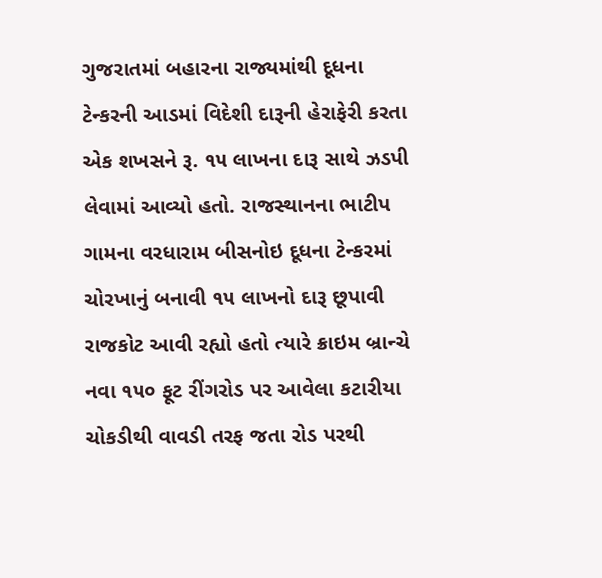ગુજરાતમાં બહારના રાજ્યમાંથી દૂધના ટેન્કરની આડમાં વિદેશી દારૂની હેરાફેરી કરતા એક શખસને રૂ. ૧૫ લાખના દારૂ સાથે ઝડપી લેવામાં આવ્યો હતો. રાજસ્થાનના ભાટીપ ગામના વરધારામ બીસનોઇ દૂધના ટેન્કરમાં ચોરખાનું બનાવી ૧૫ લાખનો દારૂ છૂપાવી રાજકોટ આવી રહ્યો હતો ત્યારે ક્રાઇમ બ્રાન્ચે નવા ૧૫૦ ફૂટ રીંગરોડ પર આવેલા કટારીયા ચોકડીથી વાવડી તરફ જતા રોડ પરથી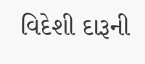વિદેશી દારૂની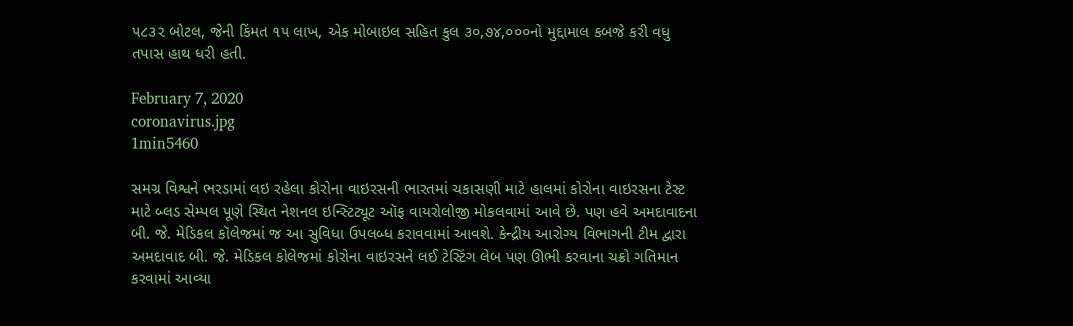૫૮૩૨ બોટલ, જેની કિંમત ૧૫ લાખ, એક મોબાઇલ સહિત કુલ ૩૦,૭૪,૦૦૦નો મુદ્દામાલ કબજે કરી વધુ તપાસ હાથ ધરી હતી.

February 7, 2020
coronavirus.jpg
1min5460

સમગ્ર વિશ્વને ભરડામાં લઇ રહેલા કોરોના વાઇરસની ભારતમાં ચકાસણી માટે હાલમાં કોરોના વાઇરસના ટેસ્ટ માટે બ્લડ સેમ્પલ પૂણે સ્થિત નેશનલ ઇન્સ્ટિટ્યૂટ ઑફ વાયરોલોજી મોકલવામાં આવે છે. પણ હવે અમદાવાદના બી. જે. મેડિકલ કૉલેજમાં જ આ સુવિધા ઉપલબ્ધ કરાવવામાં આવશે. કેન્દ્રીય આરોગ્ય વિભાગની ટીમ દ્વારા અમદાવાદ બી. જે. મેડિકલ કોલેજમાં કોરોના વાઇરસને લઈ ટેસ્ટિંગ લેબ પણ ઊભી કરવાના ચક્રો ગતિમાન કરવામાં આવ્યા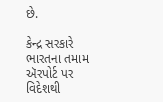છે.

કેન્દ્ર સરકારે ભારતના તમામ ઍરપોર્ટ પર વિદેશથી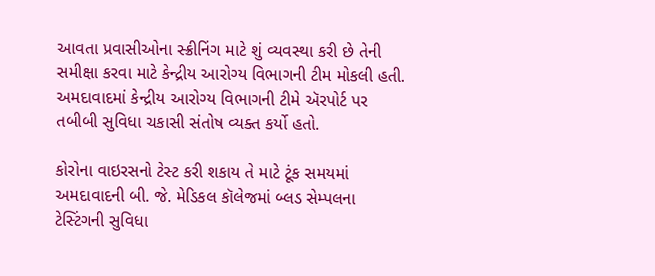આવતા પ્રવાસીઓના સ્ક્રીનિંગ માટે શું વ્યવસ્થા કરી છે તેની સમીક્ષા કરવા માટે કેન્દ્રીય આરોગ્ય વિભાગની ટીમ મોકલી હતી. અમદાવાદમાં કેન્દ્રીય આરોગ્ય વિભાગની ટીમે ઍરપોર્ટ પર તબીબી સુવિધા ચકાસી સંતોષ વ્યક્ત કર્યો હતો.

કોરોના વાઇરસનો ટેસ્ટ કરી શકાય તે માટે ટૂંક સમયમાં અમદાવાદની બી. જે. મેડિકલ કૉલેજમાં બ્લડ સેમ્પલના ટેસ્ટિંગની સુવિધા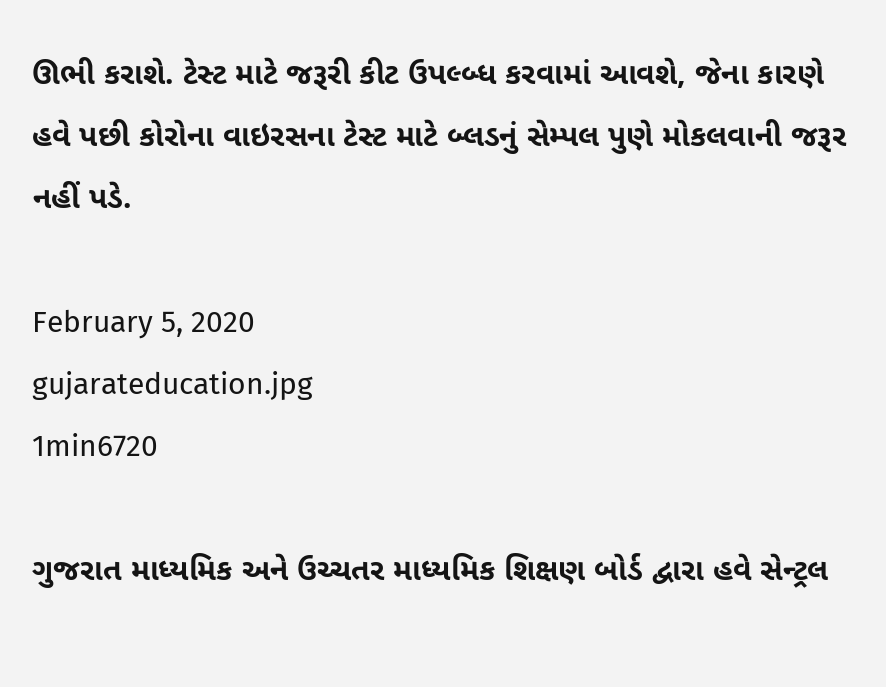ઊભી કરાશે. ટેસ્ટ માટે જરૂરી કીટ ઉપલ્બ્ધ કરવામાં આવશે, જેના કારણે હવે પછી કોરોના વાઇરસના ટેસ્ટ માટે બ્લડનું સેમ્પલ પુણે મોકલવાની જરૂર નહીં પડે.

February 5, 2020
gujarateducation.jpg
1min6720

ગુજરાત માધ્યમિક અને ઉચ્ચતર માધ્યમિક શિક્ષણ બોર્ડ દ્વારા હવે સેન્ટ્રલ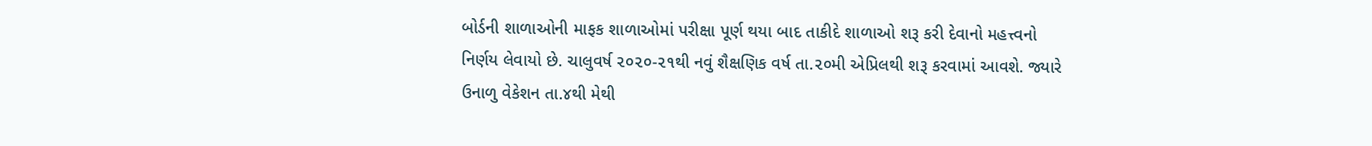બોર્ડની શાળાઓની માફક શાળાઓમાં પરીક્ષા પૂર્ણ થયા બાદ તાકીદે શાળાઓ શરૂ કરી દેવાનો મહત્ત્વનો નિર્ણય લેવાયો છે. ચાલુવર્ષ ૨૦૨૦-૨૧થી નવું શૈક્ષણિક વર્ષ તા.૨૦મી એપ્રિલથી શરૂ કરવામાં આવશે. જ્યારે ઉનાળુ વેકેશન તા.૪થી મેથી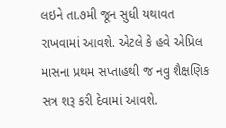લઇને તા.૭મી જૂન સુધી યથાવત રાખવામાં આવશે. એટલે કે હવે એપ્રિલ માસના પ્રથમ સપ્તાહથી જ નવુ શૈક્ષણિક સત્ર શરૂ કરી દેવામાં આવશે.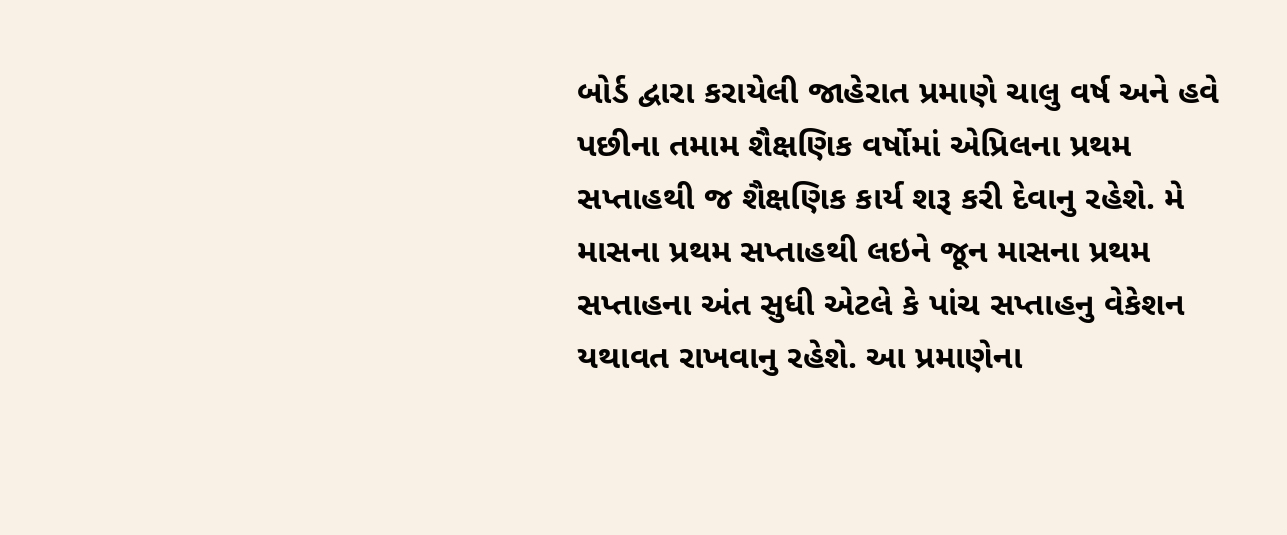બોર્ડ દ્વારા કરાયેલી જાહેરાત પ્રમાણે ચાલુ વર્ષ અને હવે પછીના તમામ શૈક્ષણિક વર્ષોમાં એપ્રિલના પ્રથમ સપ્તાહથી જ શૈક્ષણિક કાર્ય શરૂ કરી દેવાનુ રહેશે. મે માસના પ્રથમ સપ્તાહથી લઇને જૂન માસના પ્રથમ સપ્તાહના અંત સુધી એટલે કે પાંચ સપ્તાહનુ વેકેશન યથાવત રાખવાનુ રહેશે. આ પ્રમાણેના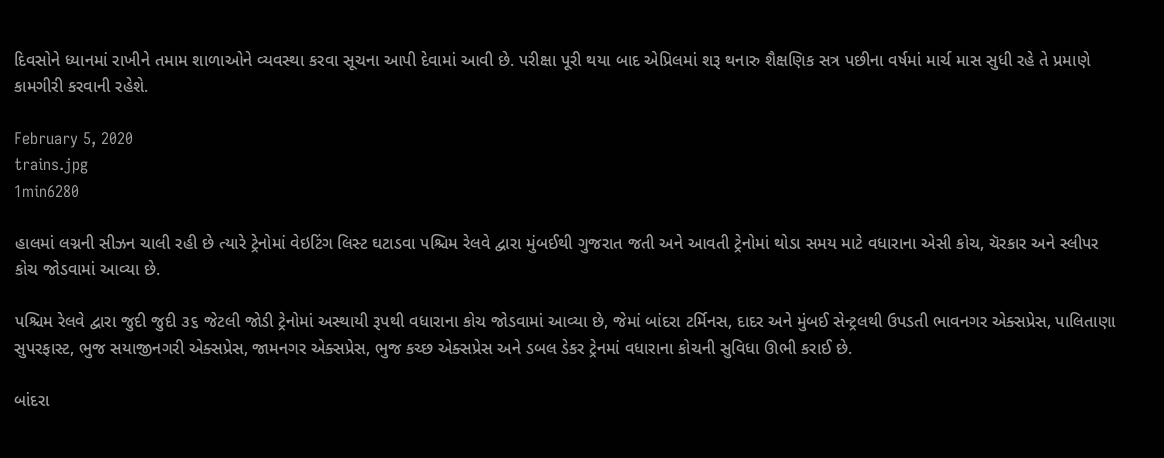દિવસોને ધ્યાનમાં રાખીને તમામ શાળાઓને વ્યવસ્થા કરવા સૂચના આપી દેવામાં આવી છે. પરીક્ષા પૂરી થયા બાદ એપ્રિલમાં શરૂ થનારુ શૈક્ષણિક સત્ર પછીના વર્ષમાં માર્ચ માસ સુધી રહે તે પ્રમાણે કામગીરી કરવાની રહેશે.

February 5, 2020
trains.jpg
1min6280

હાલમાં લગ્નની સીઝન ચાલી રહી છે ત્યારે ટ્રેનોમાં વેઇટિંગ લિસ્ટ ઘટાડવા પશ્ચિમ રેલવે દ્વારા મુંબઈથી ગુજરાત જતી અને આવતી ટ્રેનોમાં થોડા સમય માટે વધારાના એસી કોચ, ચૅરકાર અને સ્લીપર કોચ જોડવામાં આવ્યા છે.

પશ્ચિમ રેલવે દ્વારા જુદી જુદી ૩૬ જેટલી જોડી ટ્રેનોમાં અસ્થાયી રૂપથી વધારાના કોચ જોડવામાં આવ્યા છે, જેમાં બાંદરા ટર્મિનસ, દાદર અને મુંબઈ સેન્ટ્રલથી ઉપડતી ભાવનગર એક્સપ્રેસ, પાલિતાણા સુપરફાસ્ટ, ભુજ સયાજીનગરી એક્સપ્રેસ, જામનગર એક્સપ્રેસ, ભુજ કચ્છ એક્સપ્રેસ અને ડબલ ડેકર ટ્રેનમાં વધારાના કોચની સુવિધા ઊભી કરાઈ છે.

બાંદરા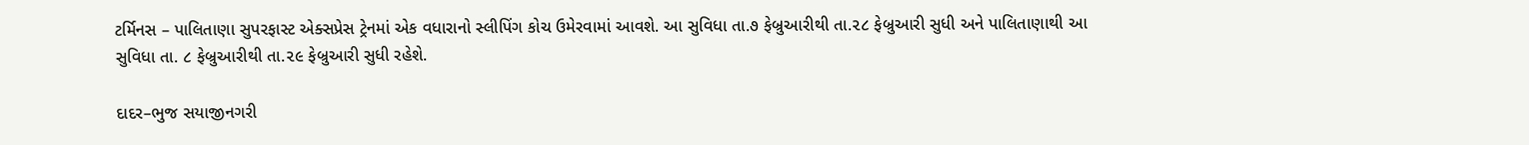ટર્મિનસ – પાલિતાણા સુપરફાસ્ટ એક્સપ્રેસ ટ્રેનમાં એક વધારાનો સ્લીપિંગ કોચ ઉમેરવામાં આવશે. આ સુવિધા તા.૭ ફેબ્રુઆરીથી તા.૨૮ ફેબ્રુઆરી સુધી અને પાલિતાણાથી આ સુવિધા તા. ૮ ફેબ્રુઆરીથી તા.૨૯ ફેબ્રુઆરી સુધી રહેશે.

દાદર–ભુજ સયાજીનગરી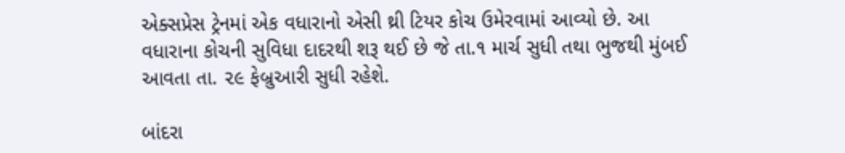એક્સપ્રેસ ટ્રેનમાં એક વધારાનો એસી થ્રી ટિયર કોચ ઉમેરવામાં આવ્યો છે. આ વધારાના કોચની સુવિધા દાદરથી શરૂ થઈ છે જે તા.૧ માર્ચ સુધી તથા ભુજથી મુંબઈ આવતા તા. ૨૯ ફેબ્રુઆરી સુધી રહેશે.

બાંદરા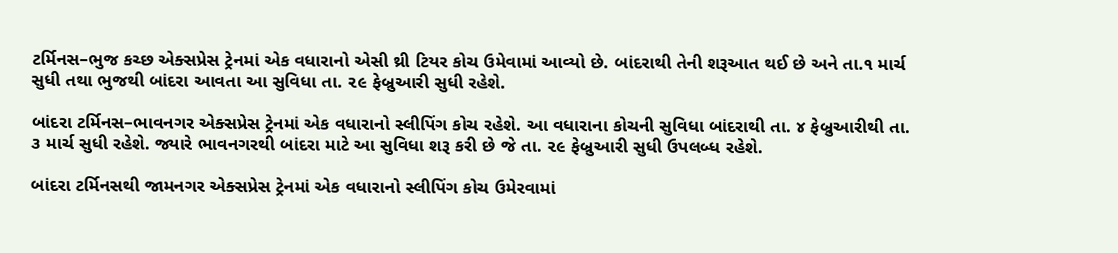ટર્મિનસ–ભુજ કચ્છ એક્સપ્રેસ ટ્રેનમાં એક વધારાનો એસી થ્રી ટિયર કોચ ઉમેવામાં આવ્યો છે. બાંદરાથી તેની શરૂઆત થઈ છે અને તા.૧ માર્ચ સુધી તથા ભુજથી બાંદરા આવતા આ સુવિધા તા. ૨૯ ફેબ્રુઆરી સુધી રહેશે.

બાંદરા ટર્મિનસ–ભાવનગર એક્સપ્રેસ ટ્રેનમાં એક વધારાનો સ્લીપિંગ કોચ રહેશે. આ વધારાના કોચની સુવિધા બાંદરાથી તા. ૪ ફેબ્રુઆરીથી તા. ૩ માર્ચ સુધી રહેશે. જ્યારે ભાવનગરથી બાંદરા માટે આ સુવિધા શરૂ કરી છે જે તા. ૨૯ ફેબ્રુઆરી સુધી ઉપલબ્ધ રહેશે.

બાંદરા ટર્મિનસથી જામનગર એક્સપ્રેસ ટ્રેનમાં એક વધારાનો સ્લીપિંગ કોચ ઉમેરવામાં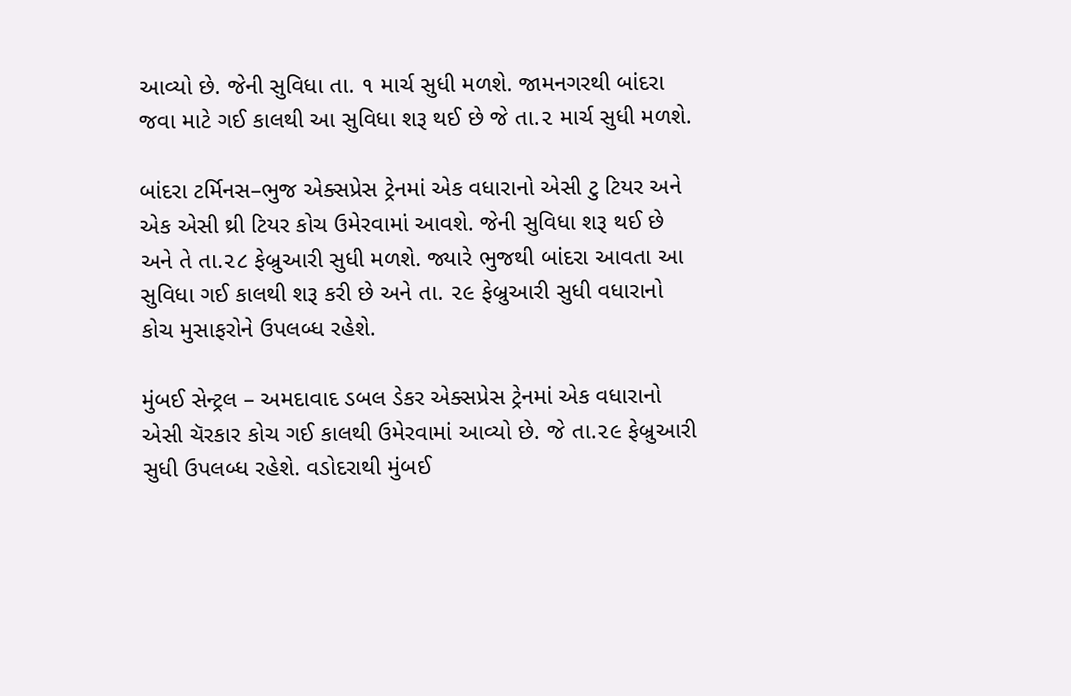આવ્યો છે. જેની સુવિધા તા. ૧ માર્ચ સુધી મળશે. જામનગરથી બાંદરા જવા માટે ગઈ કાલથી આ સુવિધા શરૂ થઈ છે જે તા.૨ માર્ચ સુધી મળશે.

બાંદરા ટર્મિનસ–ભુજ એક્સપ્રેસ ટ્રેનમાં એક વધારાનો એસી ટુ ટિયર અને એક એસી થ્રી ટિયર કોચ ઉમેરવામાં આવશે. જેની સુવિધા શરૂ થઈ છે અને તે તા.૨૮ ફેબ્રુઆરી સુધી મળશે. જ્યારે ભુજથી બાંદરા આવતા આ સુવિધા ગઈ કાલથી શરૂ કરી છે અને તા. ૨૯ ફેબ્રુઆરી સુધી વધારાનો કોચ મુસાફરોને ઉપલબ્ધ રહેશે.

મુંબઈ સેન્ટ્રલ – અમદાવાદ ડબલ ડેકર એક્સપ્રેસ ટ્રેનમાં એક વધારાનો એસી ચૅરકાર કોચ ગઈ કાલથી ઉમેરવામાં આવ્યો છે. જે તા.૨૯ ફેબ્રુઆરી સુધી ઉપલબ્ધ રહેશે. વડોદરાથી મુંબઈ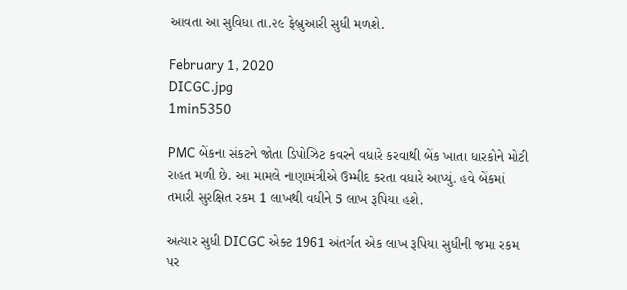આવતા આ સુવિધા તા.૨૯ ફેબ્રુઆરી સુધી મળશે.

February 1, 2020
DICGC.jpg
1min5350

PMC બેંકના સંકટને જોતા ડિપોઝિટ કવરને વધારે કરવાથી બેંક ખાતા ધારકોને મોટી રાહત મળી છે. આ મામલે નાણામંત્રીએ ઉમ્મીદ કરતા વધારે આપ્યું. હવે બેંકમાં તમારી સુરક્ષિત રકમ 1 લાખથી વધીને 5 લાખ રૂપિયા હશે.

અત્યાર સુધી DICGC એક્ટ 1961 અંતર્ગત એક લાખ રૂપિયા સુધીની જમા રકમ પર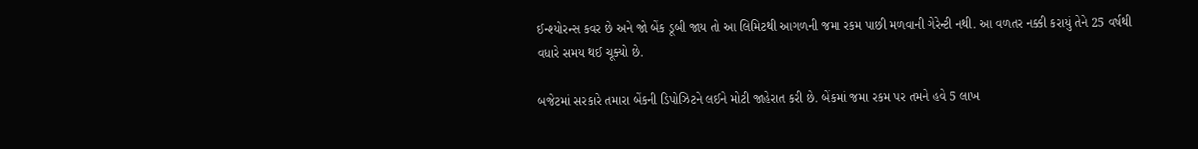ઈન્શ્યોરન્સ કવર છે અને જો બેંક ડૂબી જાય તો આ લિમિટથી આગળની જમા રકમ પાછી મળવાની ગેરેન્ટી નથી. આ વળતર નક્કી કરાયું તેને 25 વર્ષથી વધારે સમય થઈ ચૂક્યો છે.

બજેટમાં સરકારે તમારા બેંકની ડિપોઝિટને લઈને મોટી જાહેરાત કરી છે. બેંકમાં જમા રકમ પર તમને હવે 5 લાખ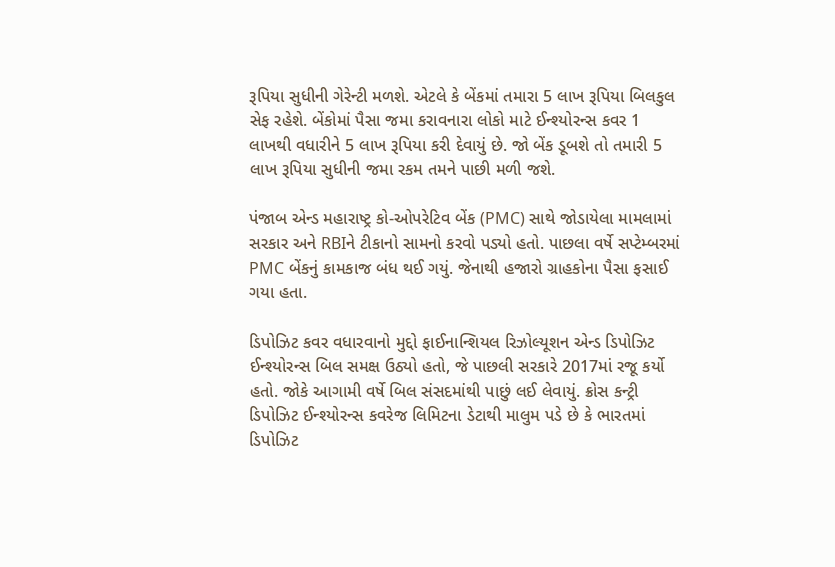રૂપિયા સુધીની ગેરેન્ટી મળશે. એટલે કે બેંકમાં તમારા 5 લાખ રૂપિયા બિલકુલ સેફ રહેશે. બેંકોમાં પૈસા જમા કરાવનારા લોકો માટે ઈન્શ્યોરન્સ કવર 1 લાખથી વધારીને 5 લાખ રૂપિયા કરી દેવાયું છે. જો બેંક ડૂબશે તો તમારી 5 લાખ રૂપિયા સુધીની જમા રકમ તમને પાછી મળી જશે.

પંજાબ એન્ડ મહારાષ્ટ્ર કો-ઓપરેટિવ બેંક (PMC) સાથે જોડાયેલા મામલામાં સરકાર અને RBIને ટીકાનો સામનો કરવો પડ્યો હતો. પાછલા વર્ષે સપ્ટેમ્બરમાં PMC બેંકનું કામકાજ બંધ થઈ ગયું. જેનાથી હજારો ગ્રાહકોના પૈસા ફસાઈ ગયા હતા.

ડિપોઝિટ કવર વધારવાનો મુદ્દો ફાઈનાન્શિયલ રિઝોલ્યૂશન એન્ડ ડિપોઝિટ ઈન્શ્યોરન્સ બિલ સમક્ષ ઉઠ્યો હતો, જે પાછલી સરકારે 2017માં રજૂ કર્યો હતો. જોકે આગામી વર્ષે બિલ સંસદમાંથી પાછું લઈ લેવાયું. ક્રોસ કન્ટ્રી ડિપોઝિટ ઈન્શ્યોરન્સ કવરેજ લિમિટના ડેટાથી માલુમ પડે છે કે ભારતમાં ડિપોઝિટ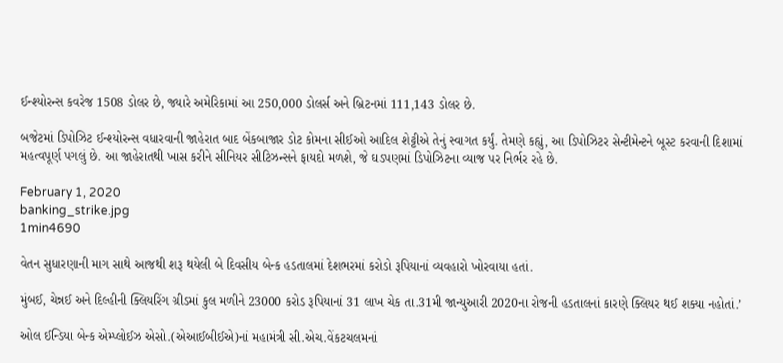ઈન્શ્યોરન્સ કવરેજ 1508 ડોલર છે, જ્યારે અમેરિકામાં આ 250,000 ડોલર્સ અને બ્રિટનમાં 111,143 ડોલર છે.

બજેટમાં ડિપોઝિટ ઈન્શ્યોરન્સ વધારવાની જાહેરાત બાદ બેંકબાજાર ડોટ કોમના સીઈઓ આદિલ શેટ્ટીએ તેનું સ્વાગત કર્યું. તેમણે કહ્યું, આ ડિપોઝિટર સેન્ટીમેન્ટને બૂસ્ટ કરવાની દિશામાં મહત્વપૂર્ણ પગલું છે. આ જાહેરાતથી ખાસ કરીને સીનિયર સીટિઝન્સને ફાયદો મળશે, જે ઘડપણમાં ડિપોઝિટના વ્યાજ પર નિર્ભર રહે છે.

February 1, 2020
banking_strike.jpg
1min4690

વેતન સુધારણાની માગ સાથે આજથી શરૂ થયેલી બે દિવસીય બેન્ક હડતાલમાં દેશભરમાં કરોડો રૂપિયાનાં વ્યવહારો ખોરવાયા હતાં.

મુંબઈ, ચેન્નઈ અને દિલ્હીની ક્લિયરિંગ ગ્રીડમાં કુલ મળીને 23000 કરોડ રૂપિયાનાં 31 લાખ ચેક તા.31મી જાન્યુઆરી 2020ના રોજની હડતાલનાં કારણે ક્લિયર થઈ શક્યા નહોતાં.’

ઓલ ઈન્ડિયા બેન્ક એમ્પ્લોઈઝ એસો.(એઆઈબીઈએ)નાં મહામંત્રી સી.એચ.વેંકટચલમનાં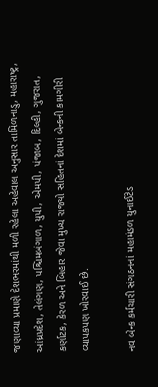જણાવ્યા પ્રમાણે દેશભરમાંથી મળી રહેલા અહેવાલ અનુસાર તામિળનાડુ, મહારાષ્ટ્ર, આંધ્રપ્રદેશ, તેલંગણ, પશ્ચિમબંગાળ, યુપી, એમપી, પંજાબ, દિલ્હી, ગુજરાત, કર્ણાટક, કેરળ અને બિહાર જેવા મુખ્ય રાજ્યો સહિતનાં દેશમાં બેન્કની કામગીરી વ્યાપકપણ ખોરવાઈ છે.

નવ બેન્ક કર્મચારી સંગઠનનાં મહામંડળ યુનાઈટેડ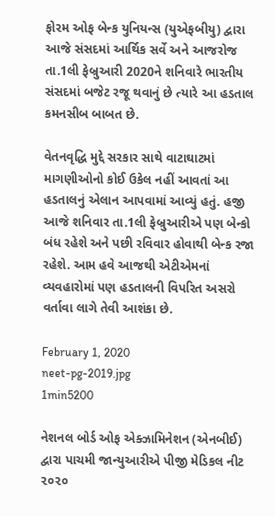ફોરમ ઓફ બેન્ક યુનિયન્સ (યુએફબીયુ) દ્વારા આજે સંસદમાં આર્થિક સર્વે અને આજરોજ તા.1લી ફેબ્રુઆરી 2020ને શનિવારે ભારતીય સંસદમાં બજેટ રજૂ થવાનું છે ત્યારે આ હડતાલ કમનસીબ બાબત છે.

વેતનવૃદ્ધિ મુદ્દે સરકાર સાથે વાટાઘાટમાં માગણીઓનો કોઈ ઉકેલ નહીં આવતાં આ હડતાલનું એલાન આપવામાં આવ્યું હતું. હજી આજે શનિવાર તા.1લી ફેબ્રુઆરીએ પણ બેન્કો બંધ રહેશે અને પછી રવિવાર હોવાથી બેન્ક રજા રહેશે. આમ હવે આજથી એટીએમનાં વ્યવહારોમાં પણ હડતાલની વિપરિત અસરો વર્તાવા લાગે તેવી આશંકા છે.

February 1, 2020
neet-pg-2019.jpg
1min5200

નેશનલ બોર્ડ ઓફ એક્ઝામિનેશન (એનબીઈ) દ્વારા પાચમી જાન્યુઆરીએ પીજી મેડિકલ નીટ ૨૦૨૦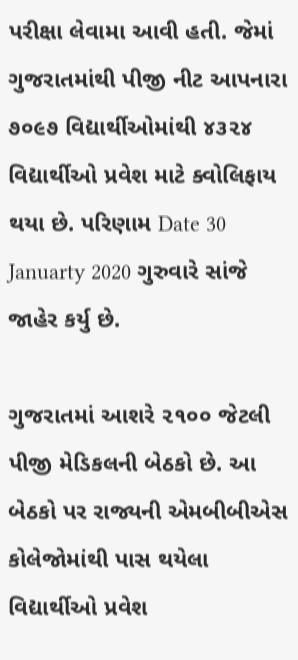પરીક્ષા લેવામા આવી હતી. જેમાં ગુજરાતમાંથી પીજી નીટ આપનારા ૭૦૯૭ વિદ્યાર્થીઓમાંથી ૪૩૨૪ વિદ્યાર્થીઓ પ્રવેશ માટે ક્વોલિફાય થયા છે. પરિણામ Date 30 Januarty 2020 ગુરુવારે સાંજે જાહેર કર્યુ છે.

ગુજરાતમાં આશરે ૨૧૦૦ જેટલી પીજી મેડિકલની બેઠકો છે. આ બેઠકો પર રાજ્યની એમબીબીએસ કોલેજોમાંથી પાસ થયેલા વિદ્યાર્થીઓ પ્રવેશ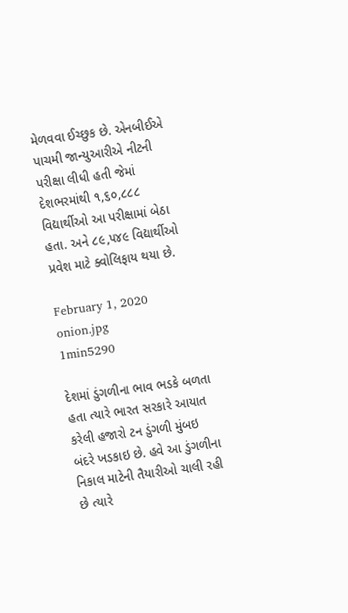મેળવવા ઈચ્છુક છે. એનબીઈએ પાચમી જાન્યુઆરીએ નીટની પરીક્ષા લીધી હતી જેમાં દેશભરમાંથી ૧,૬૦,૮૮૮ વિદ્યાર્થીઓ આ પરીક્ષામાં બેઠા હતા. અને ૮૯,૫૪૯ વિદ્યાર્થીઓ પ્રવેશ માટે ક્વોલિફાય થયા છે.

February 1, 2020
onion.jpg
1min5290

દેશમાં ડુંગળીના ભાવ ભડકે બળતા હતા ત્યારે ભારત સરકારે આયાત કરેલી હજારો ટન ડુંગળી મુંબઇ બંદરે ખડકાઇ છે. હવે આ ડુંગળીના નિકાલ માટેની તૈયારીઓ ચાલી રહી છે ત્યારે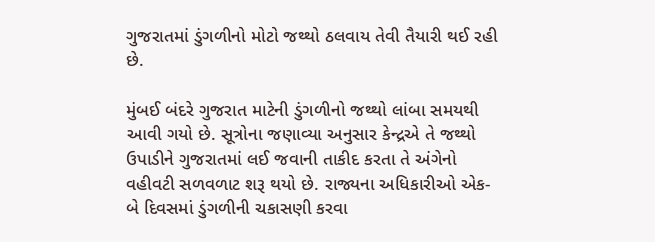ગુજરાતમાં ડુંગળીનો મોટો જથ્થો ઠલવાય તેવી તૈયારી થઈ રહી છે.

મુંબઈ બંદરે ગુજરાત માટેની ડુંગળીનો જથ્થો લાંબા સમયથી આવી ગયો છે. સૂત્રોના જણાવ્યા અનુસાર કેન્દ્રએ તે જથ્થો ઉપાડીને ગુજરાતમાં લઈ જવાની તાકીદ કરતા તે અંગેનો વહીવટી સળવળાટ શરૂ થયો છે. રાજ્યના અધિકારીઓ એક-બે દિવસમાં ડુંગળીની ચકાસણી કરવા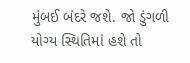મુંબઈ બંદરે જશે. જો ડુંગળી યોગ્ય સ્થિતિમાં હશે તો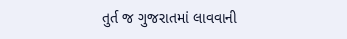તુર્ત જ ગુજરાતમાં લાવવાની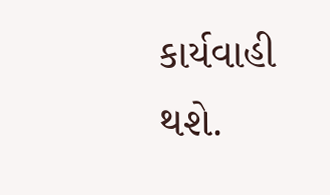કાર્યવાહી થશે.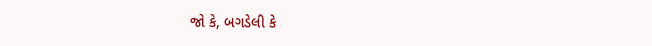જો કે, બગડેલી કે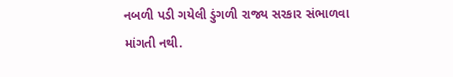નબળી પડી ગયેલી ડુંગળી રાજ્ય સરકાર સંભાળવા માંગતી નથી.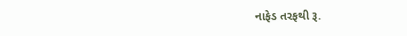નાફેડ તરફથી રૂ.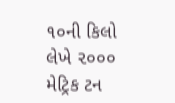૧૦ની કિલો લેખે ૨૦૦૦ મેટ્રિક ટન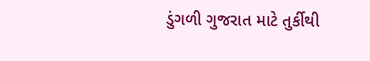ડુંગળી ગુજરાત માટે તુર્કીથી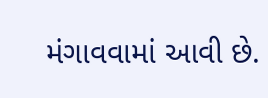મંગાવવામાં આવી છે.